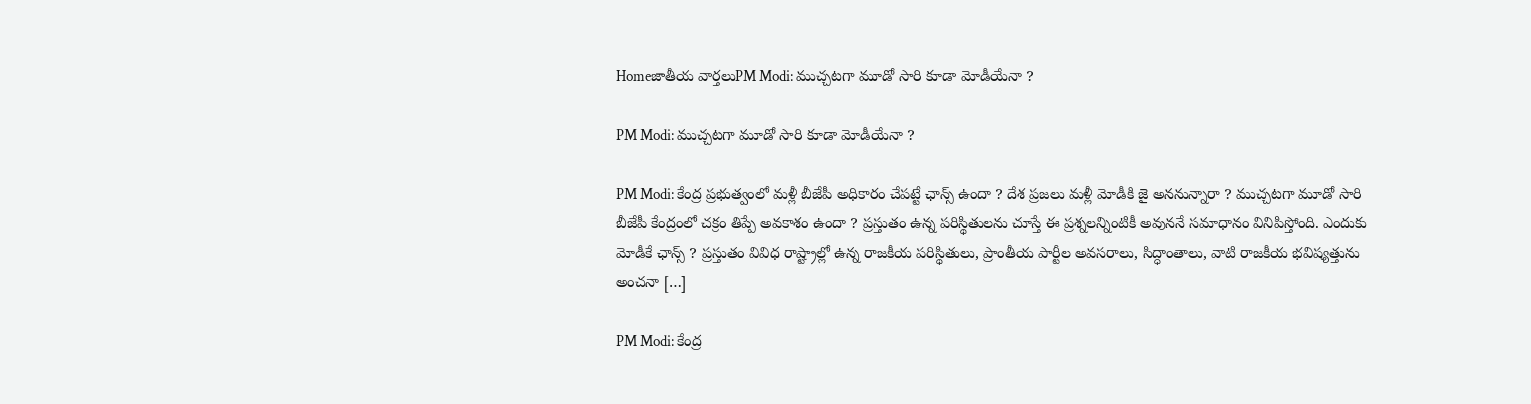Homeజాతీయ వార్తలుPM Modi: ముచ్చ‌ట‌గా మూడో సారి కూడా మోడీయేనా ?

PM Modi: ముచ్చ‌ట‌గా మూడో సారి కూడా మోడీయేనా ?

PM Modi: కేంద్ర ప్ర‌భుత్వంలో మ‌ళ్లీ బీజేపీ అధికారం చేప‌ట్టే ఛాన్స్ ఉందా ? దేశ ప్ర‌జ‌లు మ‌ళ్లీ మోడీకి జై అన‌నున్నారా ? ముచ్చ‌టగా మూడో సారి బీజేపీ కేంద్రంలో చ‌క్రం తిప్పే అవ‌కాశం ఉందా ? ప్ర‌స్తుతం ఉన్న పరిస్థితుల‌ను చూస్తే ఈ ప్ర‌శ్న‌ల‌న్నింటికీ అవుననే స‌మాధానం వినిపిస్తోంది. ఎందుకు మోడీకే ఛాన్స్ ? ప్ర‌స్తుతం వివిధ రాష్ట్రాల్లో ఉన్న రాజ‌కీయ ప‌రిస్థితులు, ప్రాంతీయ పార్టీల అవ‌స‌రాలు, సిద్ధాంతాలు, వాటి రాజ‌కీయ భ‌విష్య‌త్తును అంచనా […]

PM Modi: కేంద్ర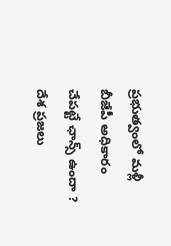ప్ర‌భుత్వంలో మ‌ళ్లీ బీజేపీ అధికారం చేప‌ట్టే ఛాన్స్ ఉందా ? దేశ ప్ర‌జ‌లు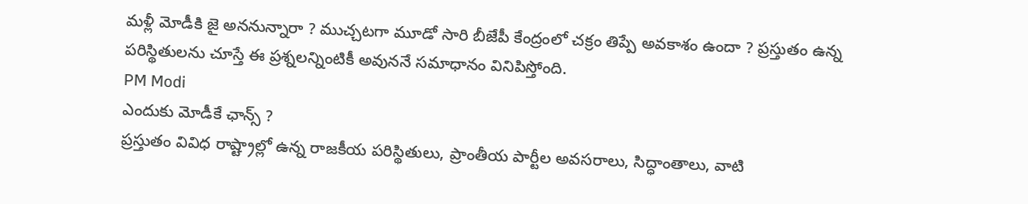మ‌ళ్లీ మోడీకి జై అన‌నున్నారా ? ముచ్చ‌టగా మూడో సారి బీజేపీ కేంద్రంలో చ‌క్రం తిప్పే అవ‌కాశం ఉందా ? ప్ర‌స్తుతం ఉన్న పరిస్థితుల‌ను చూస్తే ఈ ప్ర‌శ్న‌ల‌న్నింటికీ అవుననే స‌మాధానం వినిపిస్తోంది.
PM Modi
ఎందుకు మోడీకే ఛాన్స్ ?
ప్ర‌స్తుతం వివిధ రాష్ట్రాల్లో ఉన్న రాజ‌కీయ ప‌రిస్థితులు, ప్రాంతీయ పార్టీల అవ‌స‌రాలు, సిద్ధాంతాలు, వాటి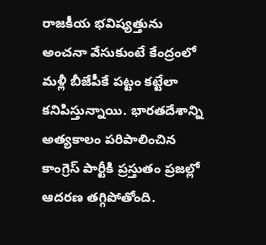రాజ‌కీయ భ‌విష్య‌త్తును అంచనా వేసుకుంటే కేంద్రంలో మ‌ళ్లీ బీజేపీకే ప‌ట్టం క‌ట్టేలా క‌నిపిస్తున్నాయి. భార‌త‌దేశాన్ని అత్య‌కాలం ప‌రిపాలించిన కాంగ్రెస్ పార్టీకి ప్ర‌స్తుతం ప్ర‌జ‌ల్లో ఆద‌ర‌ణ త‌గ్గిపోతోంది.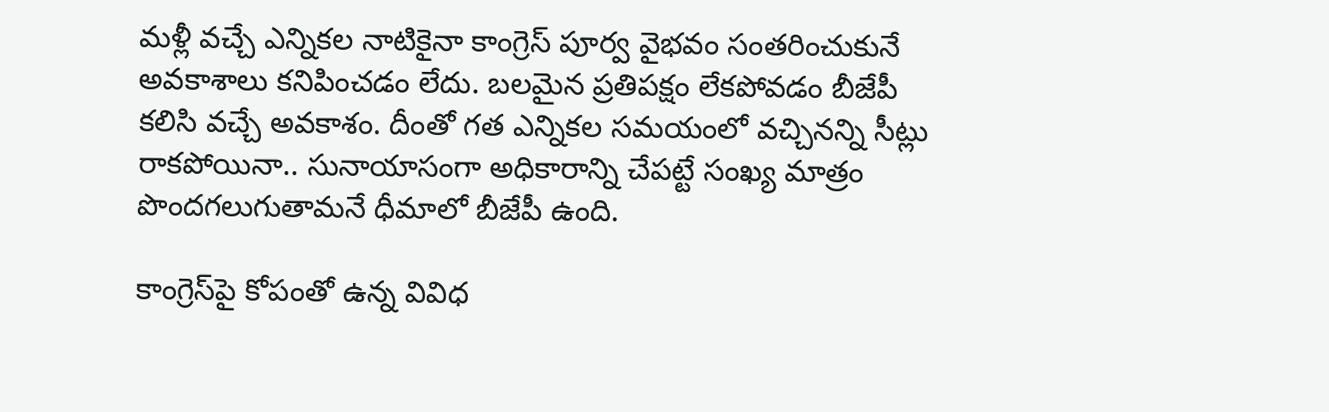మ‌ళ్లీ వ‌చ్చే ఎన్నిక‌ల నాటికైనా కాంగ్రెస్ పూర్వ వైభ‌వం సంతరించుకునే అవ‌కాశాలు క‌నిపించ‌డం లేదు. బ‌ల‌మైన ప్ర‌తిప‌క్షం లేక‌పోవ‌డం బీజేపీ క‌లిసి వ‌చ్చే అవ‌కాశం. దీంతో గత ఎన్నిక‌ల స‌మ‌యంలో వచ్చినన్ని సీట్లు రాక‌పోయినా.. సునాయాసంగా అధికారాన్ని చేప‌ట్టే సంఖ్య మాత్రం పొంద‌గ‌లుగుతామ‌నే ధీమాలో బీజేపీ ఉంది.

కాంగ్రెస్‌పై కోపంతో ఉన్న వివిధ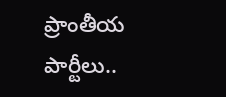ప్రాంతీయ పార్టీలు..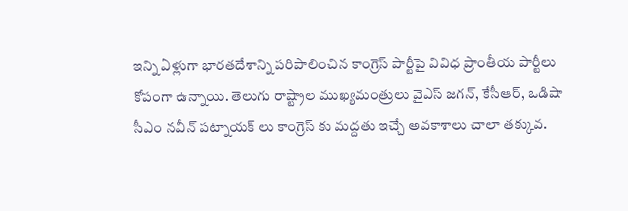ఇన్ని ఏళ్లుగా భార‌త‌దేశాన్ని ప‌రిపాలించిన కాంగ్రెస్ పార్టీపై వివిధ ప్రాంతీయ పార్టీలు కోపంగా ఉన్నాయి. తెలుగు రాష్ట్రాల ముఖ్య‌మంత్రులు వైఎస్ జ‌గ‌న్‌, కేసీఆర్‌, ఒడిషా సీఎం నవీన్ ప‌ట్నాయ‌క్ లు కాంగ్రెస్ కు మ‌ద్ద‌తు ఇచ్చే అవ‌కాశాలు చాలా త‌క్కువ‌.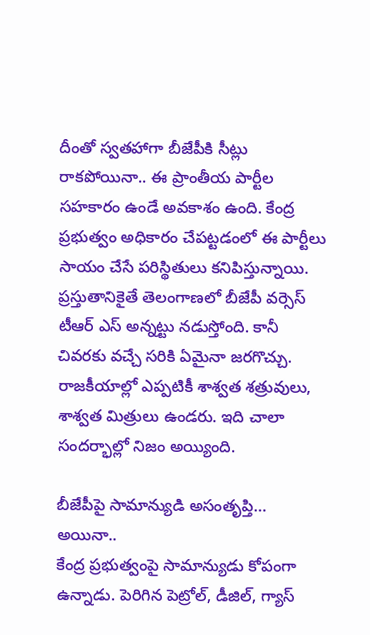దీంతో స్వ‌త‌హాగా బీజేపీకి సీట్లు రాక‌పోయినా.. ఈ ప్రాంతీయ పార్టీల స‌హ‌కారం ఉండే అవ‌కాశం ఉంది. కేంద్ర ప్ర‌భుత్వం అధికారం చేప‌ట్ట‌డంలో ఈ పార్టీలు సాయం చేసే ప‌రిస్థితులు క‌నిపిస్తున్నాయి. ప్ర‌స్తుతానికైతే తెలంగాణ‌లో బీజేపీ వ‌ర్సెస్ టీఆర్ ఎస్ అన్న‌ట్టు న‌డుస్తోంది. కానీ చివ‌రకు వ‌చ్చే స‌రికి ఏమైనా జ‌ర‌గొచ్చు. రాజ‌కీయాల్లో ఎప్పటికీ శాశ్వ‌త శ‌త్రువులు, శాశ్వ‌త మిత్రులు ఉండ‌రు. ఇది చాలా సంద‌ర్భాల్లో నిజం అయ్యింది.

బీజేపీపై సామాన్యుడి అసంతృప్తి… అయినా..
కేంద్ర ప్ర‌భుత్వంపై సామాన్యుడు కోపంగా ఉన్నాడు. పెరిగిన పెట్రోల్, డీజిల్‌, గ్యాస్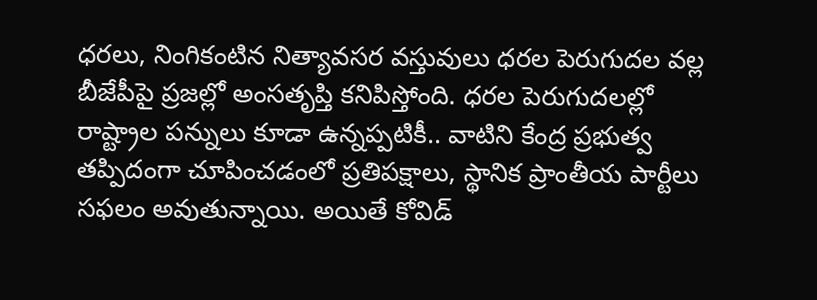ధ‌ర‌లు, నింగికంటిన నిత్యావ‌స‌ర వ‌స్తువులు ధ‌ర‌ల పెరుగుద‌ల వ‌ల్ల బీజేపీపై ప్ర‌జ‌ల్లో అంస‌తృప్తి క‌నిపిస్తోంది. ధ‌ర‌ల పెరుగుద‌లల్లో రాష్ట్రాల ప‌న్నులు కూడా ఉన్న‌ప్ప‌టికీ.. వాటిని కేంద్ర ప్ర‌భుత్వ త‌ప్పిదంగా చూపించ‌డంలో ప్ర‌తిప‌క్షాలు, స్థానిక ప్రాంతీయ పార్టీలు సఫ‌లం అవుతున్నాయి. అయితే కోవిడ్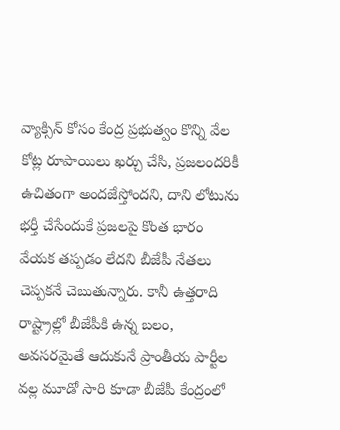వ్యాక్సిన్ కోసం కేంద్ర ప్ర‌భుత్వం కొన్ని వేల కోట్ల రూపాయిలు ఖ‌ర్చు చేసి, ప్ర‌జ‌లంద‌రికీ ఉచితంగా అంద‌జేస్తోంద‌ని, దాని లోటును భ‌ర్తీ చేసేందుకే ప్ర‌జ‌లపై కొంత భారం వేయ‌క త‌ప్ప‌డం లేద‌ని బీజేపీ నేత‌లు చెప్ప‌క‌నే చెబుతున్నారు. కానీ ఉత్త‌రాది రాష్ట్రాల్లో బీజేపీకి ఉన్న బ‌లం, అవస‌ర‌మైతే ఆదుకునే ప్రాంతీయ పార్టీల వ‌ల్ల మూడో సారి కూడా బీజేపీ కేంద్రంలో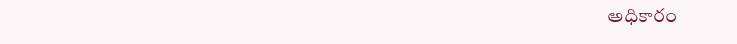అధికారం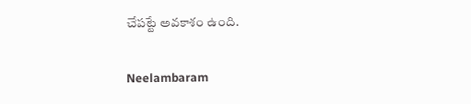చేప‌ట్టే అవ‌కాశం ఉంది.

Neelambaram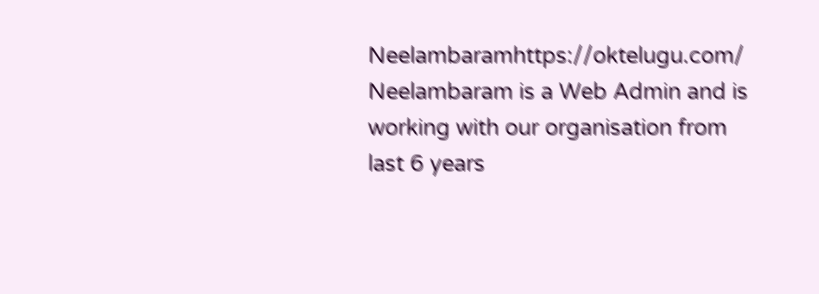Neelambaramhttps://oktelugu.com/
Neelambaram is a Web Admin and is working with our organisation from last 6 years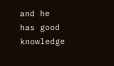and he has good knowledge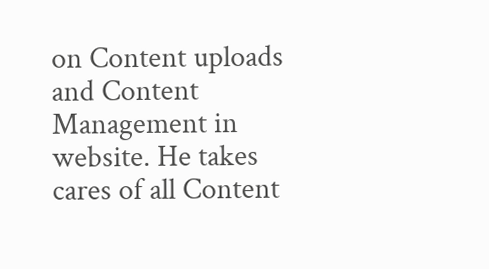on Content uploads and Content Management in website. He takes cares of all Content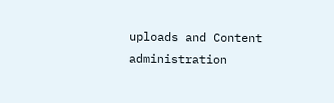uploads and Content administration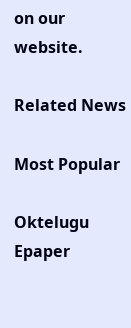on our website.

Related News

Most Popular

Oktelugu Epaper